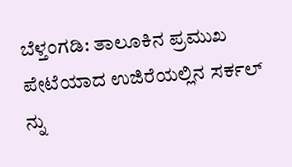ಬೆಳ್ತಂಗಡಿ: ತಾಲೂಕಿನ ಪ್ರಮುಖ ಪೇಟೆಯಾದ ಉಜಿರೆಯಲ್ಲಿನ ಸರ್ಕಲ್ ನ್ನು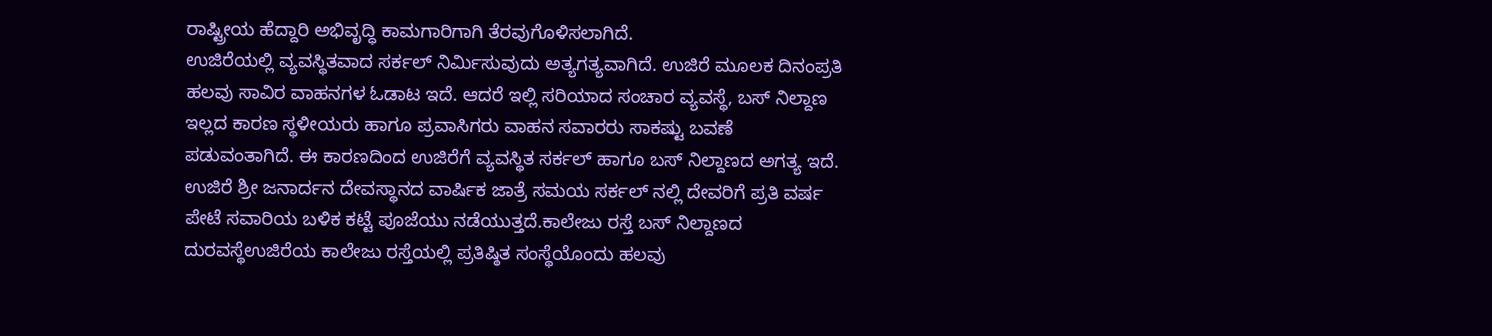ರಾಷ್ಟ್ರೀಯ ಹೆದ್ದಾರಿ ಅಭಿವೃದ್ಧಿ ಕಾಮಗಾರಿಗಾಗಿ ತೆರವುಗೊಳಿಸಲಾಗಿದೆ.
ಉಜಿರೆಯಲ್ಲಿ ವ್ಯವಸ್ಥಿತವಾದ ಸರ್ಕಲ್ ನಿರ್ಮಿಸುವುದು ಅತ್ಯಗತ್ಯವಾಗಿದೆ. ಉಜಿರೆ ಮೂಲಕ ದಿನಂಪ್ರತಿ ಹಲವು ಸಾವಿರ ವಾಹನಗಳ ಓಡಾಟ ಇದೆ. ಆದರೆ ಇಲ್ಲಿ ಸರಿಯಾದ ಸಂಚಾರ ವ್ಯವಸ್ಥೆ, ಬಸ್ ನಿಲ್ದಾಣ ಇಲ್ಲದ ಕಾರಣ ಸ್ಥಳೀಯರು ಹಾಗೂ ಪ್ರವಾಸಿಗರು ವಾಹನ ಸವಾರರು ಸಾಕಷ್ಟು ಬವಣೆ ಪಡುವಂತಾಗಿದೆ. ಈ ಕಾರಣದಿಂದ ಉಜಿರೆಗೆ ವ್ಯವಸ್ಥಿತ ಸರ್ಕಲ್ ಹಾಗೂ ಬಸ್ ನಿಲ್ದಾಣದ ಅಗತ್ಯ ಇದೆ. ಉಜಿರೆ ಶ್ರೀ ಜನಾರ್ದನ ದೇವಸ್ಥಾನದ ವಾರ್ಷಿಕ ಜಾತ್ರೆ ಸಮಯ ಸರ್ಕಲ್ ನಲ್ಲಿ ದೇವರಿಗೆ ಪ್ರತಿ ವರ್ಷ ಪೇಟೆ ಸವಾರಿಯ ಬಳಿಕ ಕಟ್ಟೆ ಪೂಜೆಯು ನಡೆಯುತ್ತದೆ.ಕಾಲೇಜು ರಸ್ತೆ ಬಸ್ ನಿಲ್ದಾಣದ ದುರವಸ್ಥೆಉಜಿರೆಯ ಕಾಲೇಜು ರಸ್ತೆಯಲ್ಲಿ ಪ್ರತಿಷ್ಠಿತ ಸಂಸ್ಥೆಯೊಂದು ಹಲವು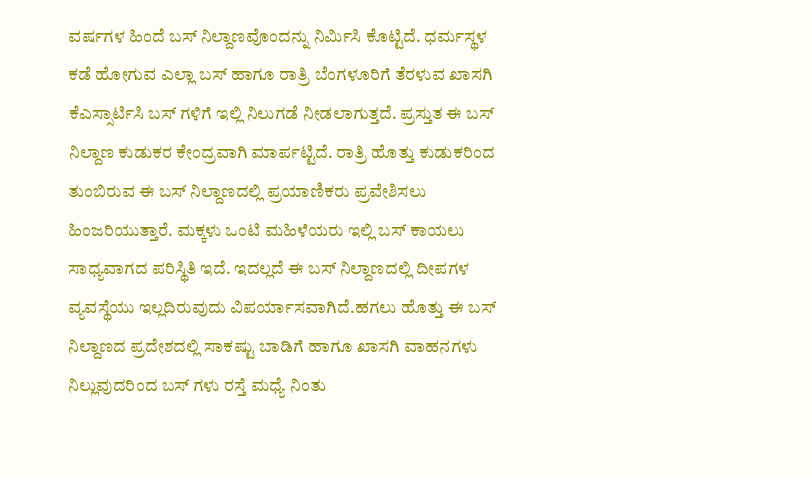ವರ್ಷಗಳ ಹಿಂದೆ ಬಸ್ ನಿಲ್ದಾಣವೊಂದನ್ನು ನಿರ್ಮಿಸಿ ಕೊಟ್ಟಿದೆ. ಧರ್ಮಸ್ಥಳ ಕಡೆ ಹೋಗುವ ಎಲ್ಲಾ ಬಸ್ ಹಾಗೂ ರಾತ್ರಿ ಬೆಂಗಳೂರಿಗೆ ತೆರಳುವ ಖಾಸಗಿ ಕೆಎಸ್ಸಾರ್ಟಿಸಿ ಬಸ್ ಗಳಿಗೆ ಇಲ್ಲಿ ನಿಲುಗಡೆ ನೀಡಲಾಗುತ್ತದೆ. ಪ್ರಸ್ತುತ ಈ ಬಸ್ ನಿಲ್ದಾಣ ಕುಡುಕರ ಕೇಂದ್ರವಾಗಿ ಮಾರ್ಪಟ್ಟಿದೆ. ರಾತ್ರಿ ಹೊತ್ತು ಕುಡುಕರಿಂದ ತುಂಬಿರುವ ಈ ಬಸ್ ನಿಲ್ದಾಣದಲ್ಲಿ ಪ್ರಯಾಣಿಕರು ಪ್ರವೇಶಿಸಲು ಹಿಂಜರಿಯುತ್ತಾರೆ. ಮಕ್ಕಳು ಒಂಟಿ ಮಹಿಳೆಯರು ಇಲ್ಲಿ ಬಸ್ ಕಾಯಲು ಸಾಧ್ಯವಾಗದ ಪರಿಸ್ಥಿತಿ ಇದೆ. ಇದಲ್ಲದೆ ಈ ಬಸ್ ನಿಲ್ದಾಣದಲ್ಲಿ ದೀಪಗಳ ವ್ಯವಸ್ಥೆಯು ಇಲ್ಲದಿರುವುದು ವಿಪರ್ಯಾಸವಾಗಿದೆ.ಹಗಲು ಹೊತ್ತು ಈ ಬಸ್ ನಿಲ್ದಾಣದ ಪ್ರದೇಶದಲ್ಲಿ ಸಾಕಷ್ಟು ಬಾಡಿಗೆ ಹಾಗೂ ಖಾಸಗಿ ವಾಹನಗಳು ನಿಲ್ಲುವುದರಿಂದ ಬಸ್ ಗಳು ರಸ್ತೆ ಮಧ್ಯೆ ನಿಂತು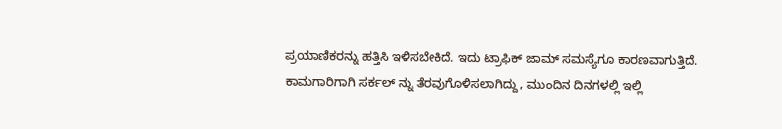ಪ್ರಯಾಣಿಕರನ್ನು ಹತ್ತಿಸಿ ಇಳಿಸಬೇಕಿದೆ. ಇದು ಟ್ರಾಫಿಕ್ ಜಾಮ್ ಸಮಸ್ಯೆಗೂ ಕಾರಣವಾಗುತ್ತಿದೆ. ಕಾಮಗಾರಿಗಾಗಿ ಸರ್ಕಲ್ ನ್ನು ತೆರವುಗೊಳಿಸಲಾಗಿದ್ದು, ಮುಂದಿನ ದಿನಗಳಲ್ಲಿ ಇಲ್ಲಿ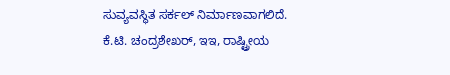ಸುವ್ಯವಸ್ಥಿತ ಸರ್ಕಲ್ ನಿರ್ಮಾಣವಾಗಲಿದೆ.
ಕೆ.ಟಿ. ಚಂದ್ರಶೇಖರ್, ಇಇ, ರಾಷ್ಟ್ರೀಯ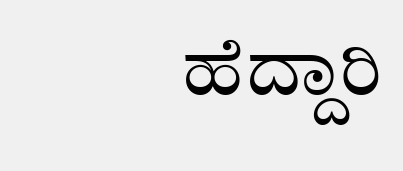ಹೆದ್ದಾರಿ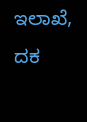ಇಲಾಖೆ, ದಕ